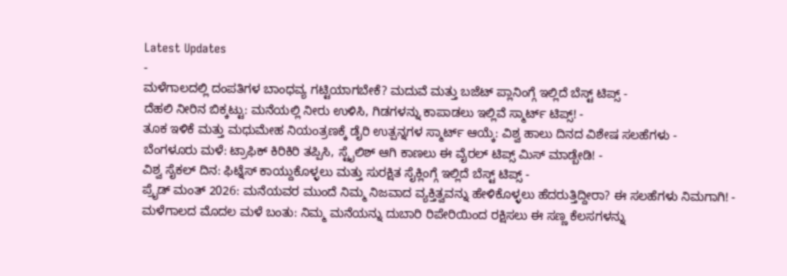Latest Updates
-
ಮಳೆಗಾಲದಲ್ಲಿ ದಂಪತಿಗಳ ಬಾಂಧವ್ಯ ಗಟ್ಟಿಯಾಗಬೇಕೆ? ಮದುವೆ ಮತ್ತು ಬಜೆಟ್ ಪ್ಲಾನಿಂಗ್ಗೆ ಇಲ್ಲಿದೆ ಬೆಸ್ಟ್ ಟಿಪ್ಸ್ -
ದೆಹಲಿ ನೀರಿನ ಬಿಕ್ಕಟ್ಟು: ಮನೆಯಲ್ಲಿ ನೀರು ಉಳಿಸಿ, ಗಿಡಗಳನ್ನು ಕಾಪಾಡಲು ಇಲ್ಲಿವೆ ಸ್ಮಾರ್ಟ್ ಟಿಪ್ಸ್! -
ತೂಕ ಇಳಿಕೆ ಮತ್ತು ಮಧುಮೇಹ ನಿಯಂತ್ರಣಕ್ಕೆ ಡೈರಿ ಉತ್ಪನ್ನಗಳ ಸ್ಮಾರ್ಟ್ ಆಯ್ಕೆ: ವಿಶ್ವ ಹಾಲು ದಿನದ ವಿಶೇಷ ಸಲಹೆಗಳು -
ಬೆಂಗಳೂರು ಮಳೆ: ಟ್ರಾಫಿಕ್ ಕಿರಿಕಿರಿ ತಪ್ಪಿಸಿ, ಸ್ಟೈಲಿಶ್ ಆಗಿ ಕಾಣಲು ಈ ವೈರಲ್ ಟಿಪ್ಸ್ ಮಿಸ್ ಮಾಡ್ಬೇಡಿ! -
ವಿಶ್ವ ಸೈಕಲ್ ದಿನ: ಫಿಟ್ನೆಸ್ ಕಾಯ್ದುಕೊಳ್ಳಲು ಮತ್ತು ಸುರಕ್ಷಿತ ಸೈಕ್ಲಿಂಗ್ಗೆ ಇಲ್ಲಿದೆ ಬೆಸ್ಟ್ ಟಿಪ್ಸ್ -
ಪ್ರೈಡ್ ಮಂತ್ 2026: ಮನೆಯವರ ಮುಂದೆ ನಿಮ್ಮ ನಿಜವಾದ ವ್ಯಕ್ತಿತ್ವವನ್ನು ಹೇಳಿಕೊಳ್ಳಲು ಹೆದರುತ್ತಿದ್ದೀರಾ? ಈ ಸಲಹೆಗಳು ನಿಮಗಾಗಿ! -
ಮಳೆಗಾಲದ ಮೊದಲ ಮಳೆ ಬಂತು: ನಿಮ್ಮ ಮನೆಯನ್ನು ದುಬಾರಿ ರಿಪೇರಿಯಿಂದ ರಕ್ಷಿಸಲು ಈ ಸಣ್ಣ ಕೆಲಸಗಳನ್ನು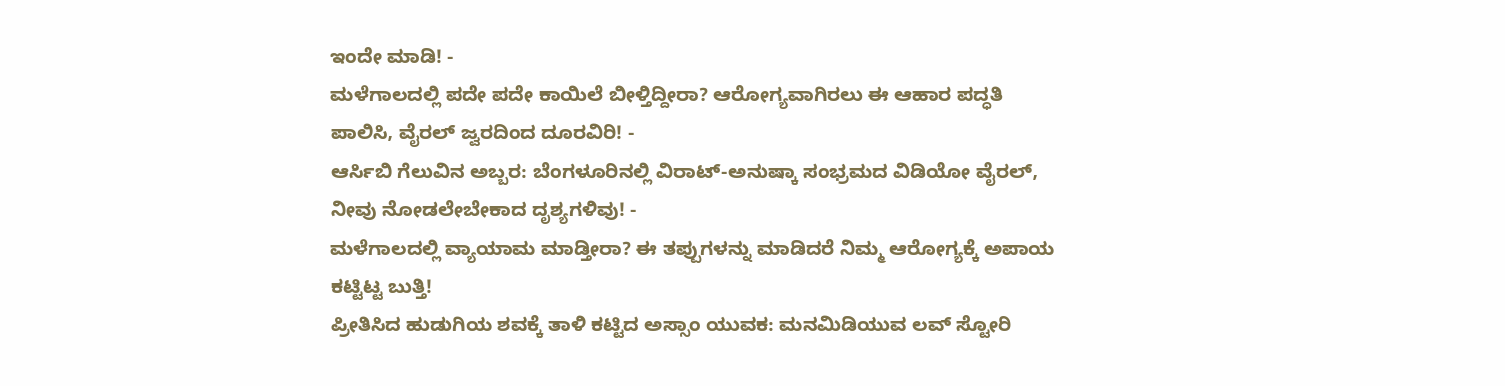ಇಂದೇ ಮಾಡಿ! -
ಮಳೆಗಾಲದಲ್ಲಿ ಪದೇ ಪದೇ ಕಾಯಿಲೆ ಬೀಳ್ತಿದ್ದೀರಾ? ಆರೋಗ್ಯವಾಗಿರಲು ಈ ಆಹಾರ ಪದ್ಧತಿ ಪಾಲಿಸಿ, ವೈರಲ್ ಜ್ವರದಿಂದ ದೂರವಿರಿ! -
ಆರ್ಸಿಬಿ ಗೆಲುವಿನ ಅಬ್ಬರ: ಬೆಂಗಳೂರಿನಲ್ಲಿ ವಿರಾಟ್-ಅನುಷ್ಕಾ ಸಂಭ್ರಮದ ವಿಡಿಯೋ ವೈರಲ್, ನೀವು ನೋಡಲೇಬೇಕಾದ ದೃಶ್ಯಗಳಿವು! -
ಮಳೆಗಾಲದಲ್ಲಿ ವ್ಯಾಯಾಮ ಮಾಡ್ತೀರಾ? ಈ ತಪ್ಪುಗಳನ್ನು ಮಾಡಿದರೆ ನಿಮ್ಮ ಆರೋಗ್ಯಕ್ಕೆ ಅಪಾಯ ಕಟ್ಟಿಟ್ಟ ಬುತ್ತಿ!
ಪ್ರೀತಿಸಿದ ಹುಡುಗಿಯ ಶವಕ್ಕೆ ತಾಳಿ ಕಟ್ಟಿದ ಅಸ್ಸಾಂ ಯುವಕ: ಮನಮಿಡಿಯುವ ಲವ್ ಸ್ಟೋರಿ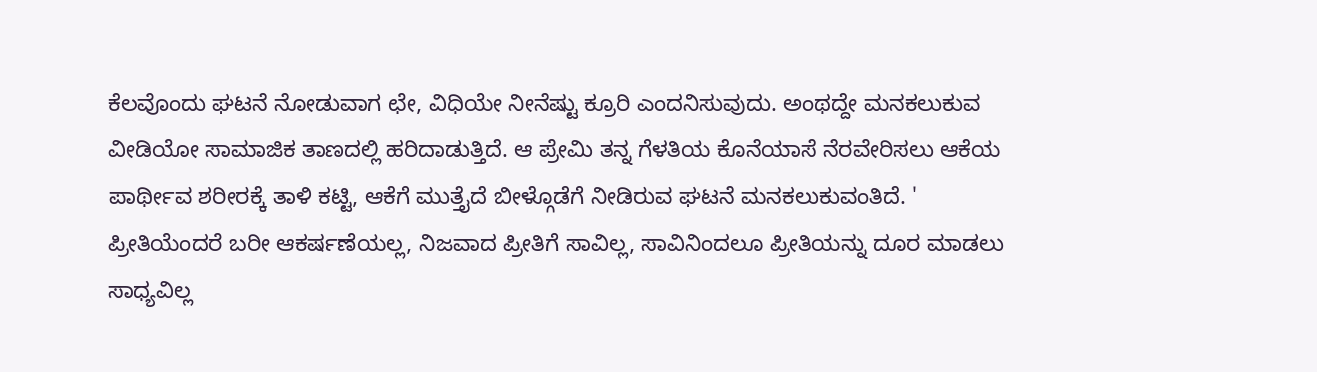ಕೆಲವೊಂದು ಘಟನೆ ನೋಡುವಾಗ ಛೇ, ವಿಧಿಯೇ ನೀನೆಷ್ಟು ಕ್ರೂರಿ ಎಂದನಿಸುವುದು. ಅಂಥದ್ದೇ ಮನಕಲುಕುವ ವೀಡಿಯೋ ಸಾಮಾಜಿಕ ತಾಣದಲ್ಲಿ ಹರಿದಾಡುತ್ತಿದೆ. ಆ ಪ್ರೇಮಿ ತನ್ನ ಗೆಳತಿಯ ಕೊನೆಯಾಸೆ ನೆರವೇರಿಸಲು ಆಕೆಯ ಪಾರ್ಥೀವ ಶರೀರಕ್ಕೆ ತಾಳಿ ಕಟ್ಟಿ, ಆಕೆಗೆ ಮುತ್ತೈದೆ ಬೀಳ್ಗೊಡೆಗೆ ನೀಡಿರುವ ಘಟನೆ ಮನಕಲುಕುವಂತಿದೆ. '
ಪ್ರೀತಿಯೆಂದರೆ ಬರೀ ಆಕರ್ಷಣೆಯಲ್ಲ, ನಿಜವಾದ ಪ್ರೀತಿಗೆ ಸಾವಿಲ್ಲ, ಸಾವಿನಿಂದಲೂ ಪ್ರೀತಿಯನ್ನು ದೂರ ಮಾಡಲು ಸಾಧ್ಯವಿಲ್ಲ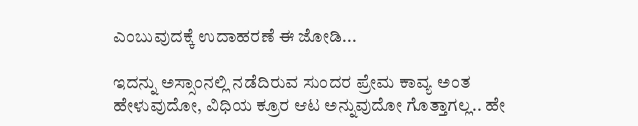ಎಂಬುವುದಕ್ಕೆ ಉದಾಹರಣೆ ಈ ಜೋಡಿ...

ಇದನ್ನು ಅಸ್ಸಾಂನಲ್ಲಿ ನಡೆದಿರುವ ಸುಂದರ ಪ್ರೇಮ ಕಾವ್ಯ ಅಂತ ಹೇಳುವುದೋ, ವಿಧಿಯ ಕ್ರೂರ ಆಟ ಅನ್ನುವುದೋ ಗೊತ್ತಾಗಲ್ಲ.. ಹೇ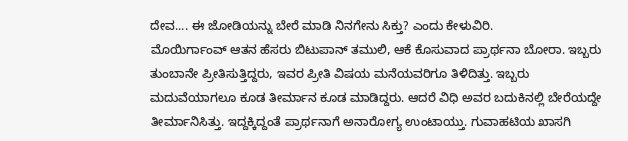ದೇವ.... ಈ ಜೋಡಿಯನ್ನು ಬೇರೆ ಮಾಡಿ ನಿನಗೇನು ಸಿಕ್ತು? ಎಂದು ಕೇಳುವಿರಿ.
ಮೊಯಿರ್ಗಾಂವ್ ಆತನ ಹೆಸರು ಬಿಟುಪಾನ್ ತಮುಲಿ, ಆಕೆ ಕೊಸುವಾದ ಪ್ರಾರ್ಥನಾ ಬೋರಾ. ಇಬ್ಬರು ತುಂಬಾನೇ ಪ್ರೀತಿಸುತ್ತಿದ್ದರು, ಇವರ ಪ್ರೀತಿ ವಿಷಯ ಮನೆಯವರಿಗೂ ತಿಳಿದಿತ್ತು. ಇಬ್ಬರು ಮದುವೆಯಾಗಲೂ ಕೂಡ ತೀರ್ಮಾನ ಕೂಡ ಮಾಡಿದ್ದರು. ಆದರೆ ವಿಧಿ ಅವರ ಬದುಕಿನಲ್ಲಿ ಬೇರೆಯದ್ದೇ ತೀರ್ಮಾನಿಸಿತ್ತು. ಇದ್ದಕ್ಕಿದ್ದಂತೆ ಪ್ರಾರ್ಥನಾಗೆ ಅನಾರೋಗ್ಯ ಉಂಟಾಯ್ತು. ಗುವಾಹಟಿಯ ಖಾಸಗಿ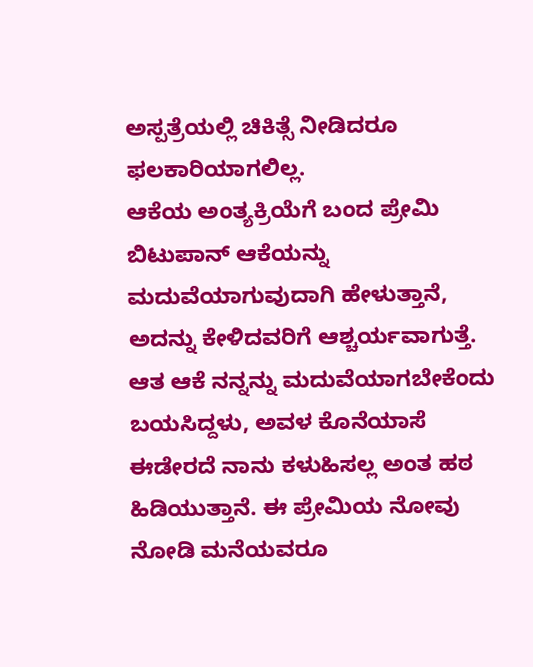ಅಸ್ಪತ್ರೆಯಲ್ಲಿ ಚಿಕಿತ್ಸೆ ನೀಡಿದರೂ ಫಲಕಾರಿಯಾಗಲಿಲ್ಲ.
ಆಕೆಯ ಅಂತ್ಯಕ್ರಿಯೆಗೆ ಬಂದ ಪ್ರೇಮಿ ಬಿಟುಪಾನ್ ಆಕೆಯನ್ನು ಮದುವೆಯಾಗುವುದಾಗಿ ಹೇಳುತ್ತಾನೆ, ಅದನ್ನು ಕೇಳಿದವರಿಗೆ ಆಶ್ಚರ್ಯವಾಗುತ್ತೆ. ಆತ ಆಕೆ ನನ್ನನ್ನು ಮದುವೆಯಾಗಬೇಕೆಂದು ಬಯಸಿದ್ದಳು, ಅವಳ ಕೊನೆಯಾಸೆ ಈಡೇರದೆ ನಾನು ಕಳುಹಿಸಲ್ಲ ಅಂತ ಹಠ ಹಿಡಿಯುತ್ತಾನೆ. ಈ ಪ್ರೇಮಿಯ ನೋವು ನೋಡಿ ಮನೆಯವರೂ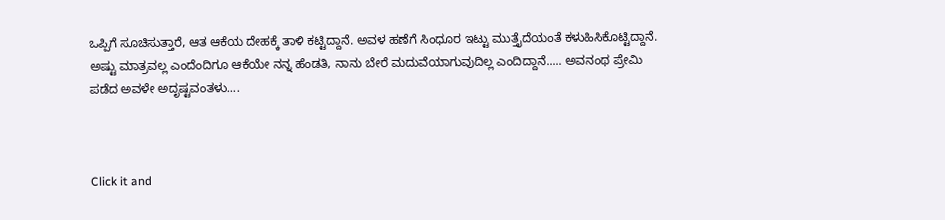ಒಪ್ಪಿಗೆ ಸೂಚಿಸುತ್ತಾರೆ, ಆತ ಆಕೆಯ ದೇಹಕ್ಕೆ ತಾಳಿ ಕಟ್ಟಿದ್ದಾನೆ. ಅವಳ ಹಣೆಗೆ ಸಿಂಧೂರ ಇಟ್ಟು ಮುತ್ತೈದೆಯಂತೆ ಕಳುಹಿಸಿಕೊಟ್ಟಿದ್ದಾನೆ.
ಅಷ್ಟು ಮಾತ್ರವಲ್ಲ ಎಂದೆಂದಿಗೂ ಆಕೆಯೇ ನನ್ನ ಹೆಂಡತಿ, ನಾನು ಬೇರೆ ಮದುವೆಯಾಗುವುದಿಲ್ಲ ಎಂದಿದ್ದಾನೆ..... ಅವನಂಥ ಪ್ರೇಮಿ ಪಡೆದ ಅವಳೇ ಅದೃಷ್ಟವಂತಳು....



Click it and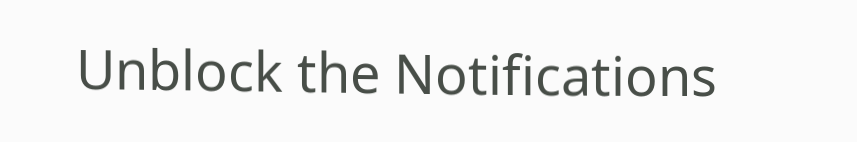Unblock the Notifications